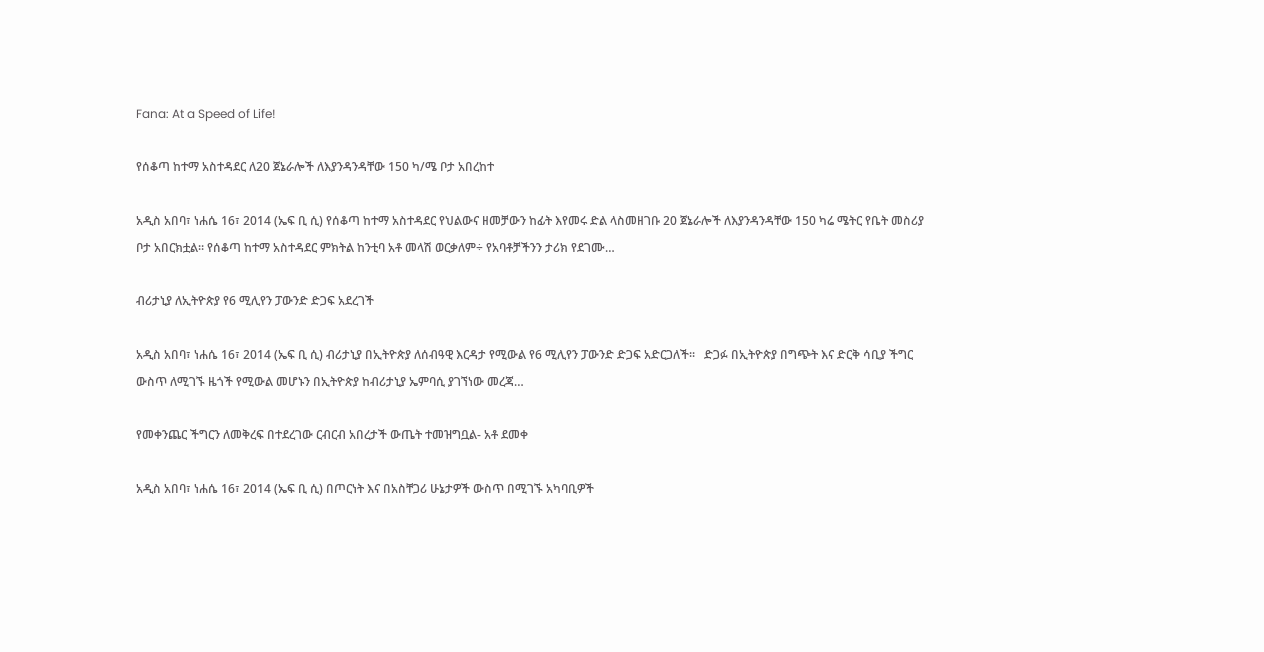Fana: At a Speed of Life!

የሰቆጣ ከተማ አስተዳደር ለ20 ጀኔራሎች ለእያንዳንዳቸው 150 ካ/ሜ ቦታ አበረከተ

አዲስ አበባ፣ ነሐሴ 16፣ 2014 (ኤፍ ቢ ሲ) የሰቆጣ ከተማ አስተዳደር የህልውና ዘመቻውን ከፊት እየመሩ ድል ላስመዘገቡ 20 ጀኔራሎች ለእያንዳንዳቸው 150 ካሬ ሜትር የቤት መስሪያ ቦታ አበርክቷል። የሰቆጣ ከተማ አስተዳደር ምክትል ከንቲባ አቶ መላሽ ወርቃለም÷ የአባቶቻችንን ታሪክ የደገሙ…

ብሪታኒያ ለኢትዮጵያ የ6 ሚሊየን ፓውንድ ድጋፍ አደረገች

አዲስ አበባ፣ ነሐሴ 16፣ 2014 (ኤፍ ቢ ሲ) ብሪታኒያ በኢትዮጵያ ለሰብዓዊ እርዳታ የሚውል የ6 ሚሊየን ፓውንድ ድጋፍ አድርጋለች፡፡   ድጋፉ በኢትዮጵያ በግጭት እና ድርቅ ሳቢያ ችግር ውስጥ ለሚገኙ ዜጎች የሚውል መሆኑን በኢትዮጵያ ከብሪታኒያ ኤምባሲ ያገኘነው መረጃ…

የመቀንጨር ችግርን ለመቅረፍ በተደረገው ርብርብ አበረታች ውጤት ተመዝግቧል- አቶ ደመቀ

አዲስ አበባ፣ ነሐሴ 16፣ 2014 (ኤፍ ቢ ሲ) በጦርነት እና በአስቸጋሪ ሁኔታዎች ውስጥ በሚገኙ አካባቢዎች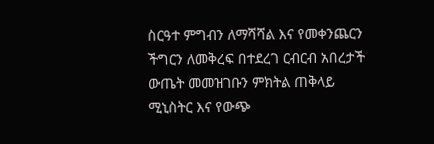ስርዓተ ምግብን ለማሻሻል እና የመቀንጨርን ችግርን ለመቅረፍ በተደረገ ርብርብ አበረታች ውጤት መመዝገቡን ምክትል ጠቅላይ ሚኒስትር እና የውጭ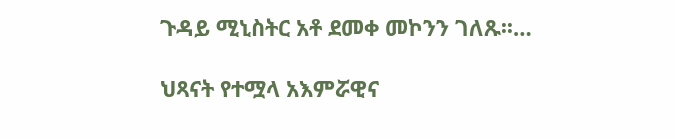ጉዳይ ሚኒስትር አቶ ደመቀ መኮንን ገለጹ፡፡…

ህጻናት የተሟላ አእምሯዊና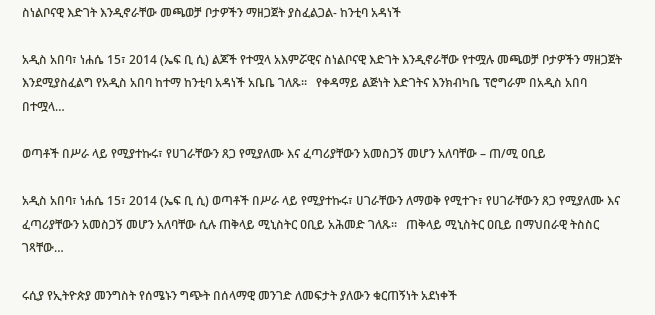ስነልቦናዊ እድገት እንዲኖራቸው መጫወቻ ቦታዎችን ማዘጋጀት ያስፈልጋል- ከንቲባ አዳነች

አዲስ አበባ፣ ነሐሴ 15፣ 2014 (ኤፍ ቢ ሲ) ልጆች የተሟላ አእምሯዊና ስነልቦናዊ እድገት እንዲኖራቸው የተሟሉ መጫወቻ ቦታዎችን ማዘጋጀት እንደሚያስፈልግ የአዲስ አበባ ከተማ ከንቲባ አዳነች አቤቤ ገለጹ፡፡   የቀዳማይ ልጅነት እድገትና እንክብካቤ ፕሮግራም በአዲስ አበባ በተሟላ…

ወጣቶች በሥራ ላይ የሚያተኩሩ፣ የሀገራቸውን ጸጋ የሚያለሙ እና ፈጣሪያቸውን አመስጋኝ መሆን አለባቸው – ጠ/ሚ ዐቢይ

አዲስ አበባ፣ ነሐሴ 15፣ 2014 (ኤፍ ቢ ሲ) ወጣቶች በሥራ ላይ የሚያተኩሩ፣ ሀገራቸውን ለማወቅ የሚተጉ፣ የሀገራቸውን ጸጋ የሚያለሙ እና ፈጣሪያቸውን አመስጋኝ መሆን አለባቸው ሲሉ ጠቅላይ ሚኒስትር ዐቢይ አሕመድ ገለጹ፡፡   ጠቅላይ ሚኒስትር ዐቢይ በማህበራዊ ትስስር ገጻቸው…

ሩሲያ የኢትዮጵያ መንግስት የሰሜኑን ግጭት በሰላማዊ መንገድ ለመፍታት ያለውን ቁርጠኝነት አደነቀች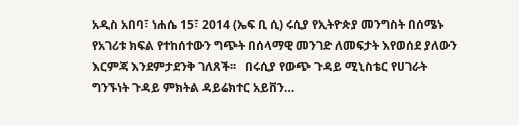አዲስ አበባ፣ ነሐሴ 15፣ 2014 (ኤፍ ቢ ሲ) ሩሲያ የኢትዮጵያ መንግስት በሰሜኑ የአገሪቱ ክፍል የተከሰተውን ግጭት በሰላማዊ መንገድ ለመፍታት እየወሰደ ያለውን እርምጃ እንደምታደንቅ ገለጸች፡፡   በሩሲያ የውጭ ጉዳይ ሚኒስቴር የሀገራት ግንኙነት ጉዳይ ምክትል ዳይሬክተር አይቨን…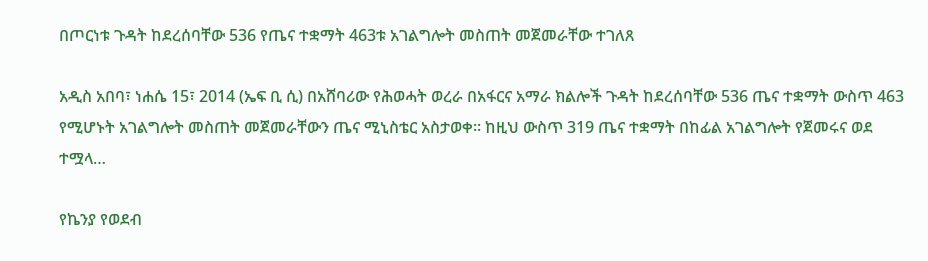በጦርነቱ ጉዳት ከደረሰባቸው 536 የጤና ተቋማት 463ቱ አገልግሎት መስጠት መጀመራቸው ተገለጸ

አዲስ አበባ፣ ነሐሴ 15፣ 2014 (ኤፍ ቢ ሲ) በአሸባሪው የሕወሓት ወረራ በአፋርና አማራ ክልሎች ጉዳት ከደረሰባቸው 536 ጤና ተቋማት ውስጥ 463 የሚሆኑት አገልግሎት መስጠት መጀመራቸውን ጤና ሚኒስቴር አስታወቀ፡፡ ከዚህ ውስጥ 319 ጤና ተቋማት በከፊል አገልግሎት የጀመሩና ወደ ተሟላ…

የኬንያ የወደብ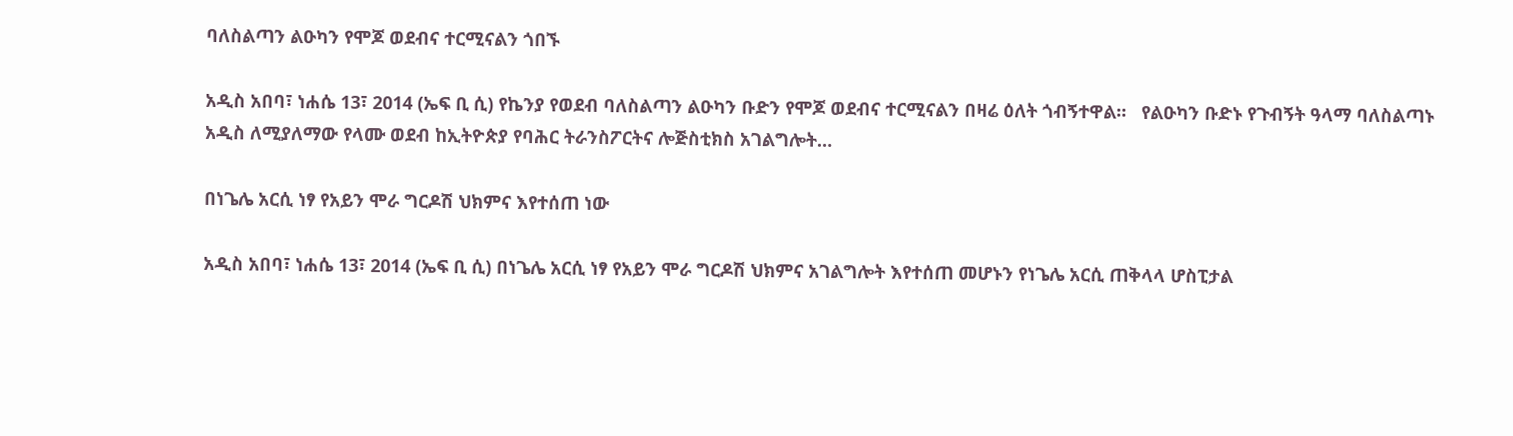ባለስልጣን ልዑካን የሞጆ ወደብና ተርሚናልን ጎበኙ

አዲስ አበባ፣ ነሐሴ 13፣ 2014 (ኤፍ ቢ ሲ) የኬንያ የወደብ ባለስልጣን ልዑካን ቡድን የሞጆ ወደብና ተርሚናልን በዛሬ ዕለት ጎብኝተዋል።   የልዑካን ቡድኑ የጉብኝት ዓላማ ባለስልጣኑ አዲስ ለሚያለማው የላሙ ወደብ ከኢትዮጵያ የባሕር ትራንስፖርትና ሎጅስቲክስ አገልግሎት…

በነጌሌ አርሲ ነፃ የአይን ሞራ ግርዶሽ ህክምና እየተሰጠ ነው

አዲስ አበባ፣ ነሐሴ 13፣ 2014 (ኤፍ ቢ ሲ) በነጌሌ አርሲ ነፃ የአይን ሞራ ግርዶሽ ህክምና አገልግሎት እየተሰጠ መሆኑን የነጌሌ አርሲ ጠቅላላ ሆስፒታል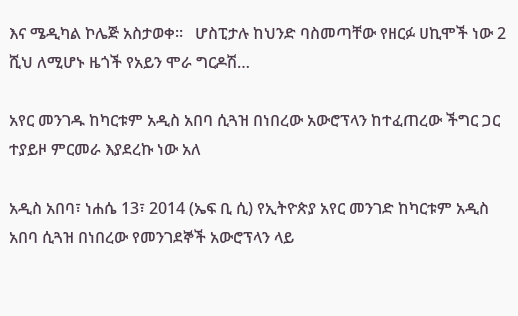እና ሜዲካል ኮሌጅ አስታወቀ።   ሆስፒታሉ ከህንድ ባስመጣቸው የዘርፉ ሀኪሞች ነው 2 ሺህ ለሚሆኑ ዜጎች የአይን ሞራ ግርዶሽ…

አየር መንገዱ ከካርቱም አዲስ አበባ ሲጓዝ በነበረው አውሮፕላን ከተፈጠረው ችግር ጋር ተያይዞ ምርመራ እያደረኩ ነው አለ

አዲስ አበባ፣ ነሐሴ 13፣ 2014 (ኤፍ ቢ ሲ) የኢትዮጵያ አየር መንገድ ከካርቱም አዲስ አበባ ሲጓዝ በነበረው የመንገደኞች አውሮፕላን ላይ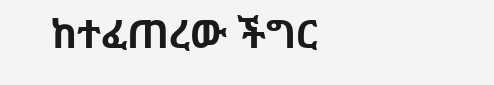ከተፈጠረው ችግር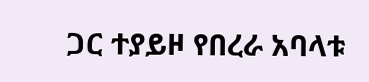ጋር ተያይዞ የበረራ አባላቱ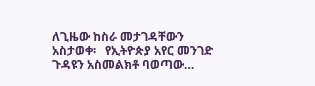ለጊዜው ከስራ መታገዳቸውን አስታወቀ፡   የኢትዮጵያ አየር መንገድ ጉዳዩን አስመልክቶ ባወጣው…